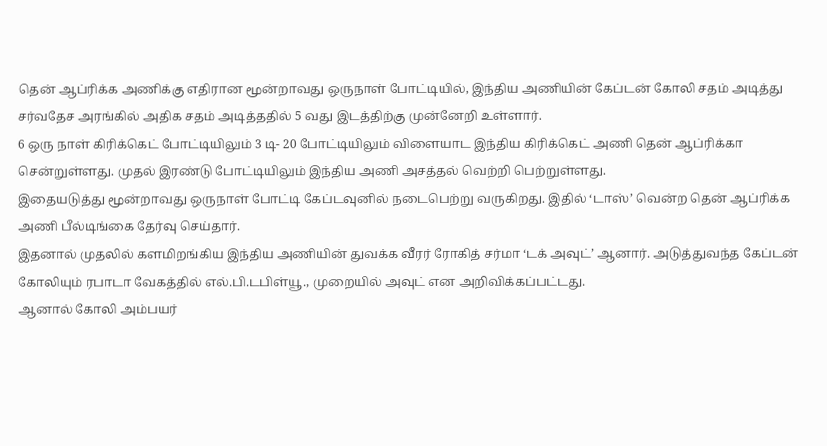தென் ஆப்ரிக்க அணிக்கு எதிரான மூன்றாவது ஒருநாள் போட்டியில், இந்திய அணியின் கேப்டன் கோலி சதம் அடித்து சர்வதேச அரங்கில் அதிக சதம் அடித்ததில் 5 வது இடத்திற்கு முன்னேறி உள்ளார்.
6 ஒரு நாள் கிரிக்கெட் போட்டியிலும் 3 டி- 20 போட்டியிலும் விளையாட இந்திய கிரிக்கெட் அணி தென் ஆப்ரிக்கா சென்றுள்ளது. முதல் இரண்டு போட்டியிலும் இந்திய அணி அசத்தல் வெற்றி பெற்றுள்ளது.
இதையடுத்து மூன்றாவது ஒருநாள் போட்டி கேப்டவுனில் நடைபெற்று வருகிறது. இதில் ‘டாஸ்’ வென்ற தென் ஆப்ரிக்க அணி பீல்டிங்கை தேர்வு செய்தார்.
இதனால் முதலில் களமிறங்கிய இந்திய அணியின் துவக்க வீரர் ரோகித் சர்மா ‘டக் அவுட்’ ஆனார். அடுத்துவந்த கேப்டன் கோலியும் ரபாடா வேகத்தில் எல்.பி.டபிள்யூ., முறையில் அவுட் என அறிவிக்கப்பட்டது.
ஆனால் கோலி அம்பயர்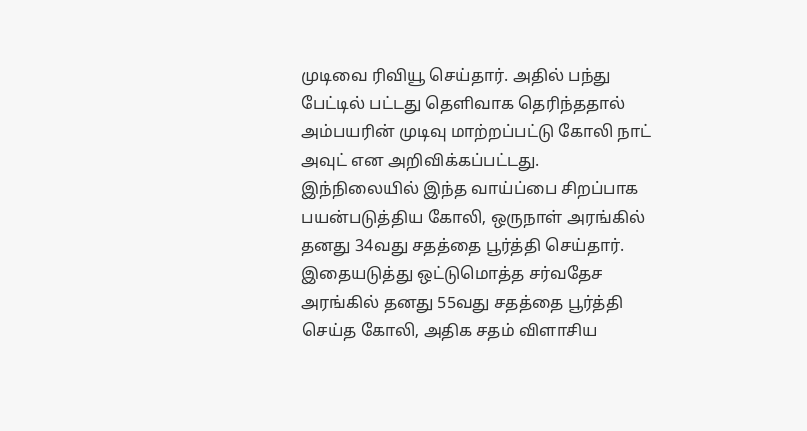முடிவை ரிவியூ செய்தார். அதில் பந்து பேட்டில் பட்டது தெளிவாக தெரிந்ததால் அம்பயரின் முடிவு மாற்றப்பட்டு கோலி நாட் அவுட் என அறிவிக்கப்பட்டது.
இந்நிலையில் இந்த வாய்ப்பை சிறப்பாக பயன்படுத்திய கோலி, ஒருநாள் அரங்கில் தனது 34வது சதத்தை பூர்த்தி செய்தார்.
இதையடுத்து ஒட்டுமொத்த சர்வதேச அரங்கில் தனது 55வது சதத்தை பூர்த்தி செய்த கோலி, அதிக சதம் விளாசிய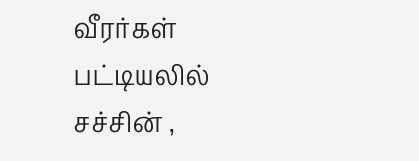வீரர்கள் பட்டியலில் சச்சின் ,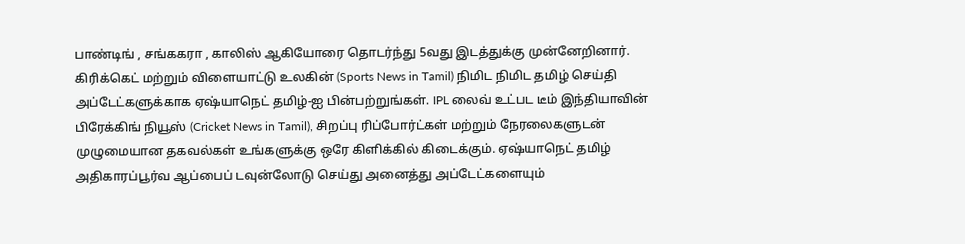பாண்டிங் , சங்ககரா , காலிஸ் ஆகியோரை தொடர்ந்து 5வது இடத்துக்கு முன்னேறினார்.
கிரிக்கெட் மற்றும் விளையாட்டு உலகின் (Sports News in Tamil) நிமிட நிமிட தமிழ் செய்தி அப்டேட்களுக்காக ஏஷ்யாநெட் தமிழ்-ஐ பின்பற்றுங்கள். IPL லைவ் உட்பட டீம் இந்தியாவின் பிரேக்கிங் நியூஸ் (Cricket News in Tamil), சிறப்பு ரிப்போர்ட்கள் மற்றும் நேரலைகளுடன் முழுமையான தகவல்கள் உங்களுக்கு ஒரே கிளிக்கில் கிடைக்கும். ஏஷ்யாநெட் தமிழ் அதிகாரப்பூர்வ ஆப்பைப் டவுன்லோடு செய்து அனைத்து அப்டேட்களையும்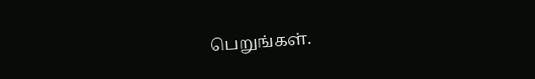பெறுங்கள்.